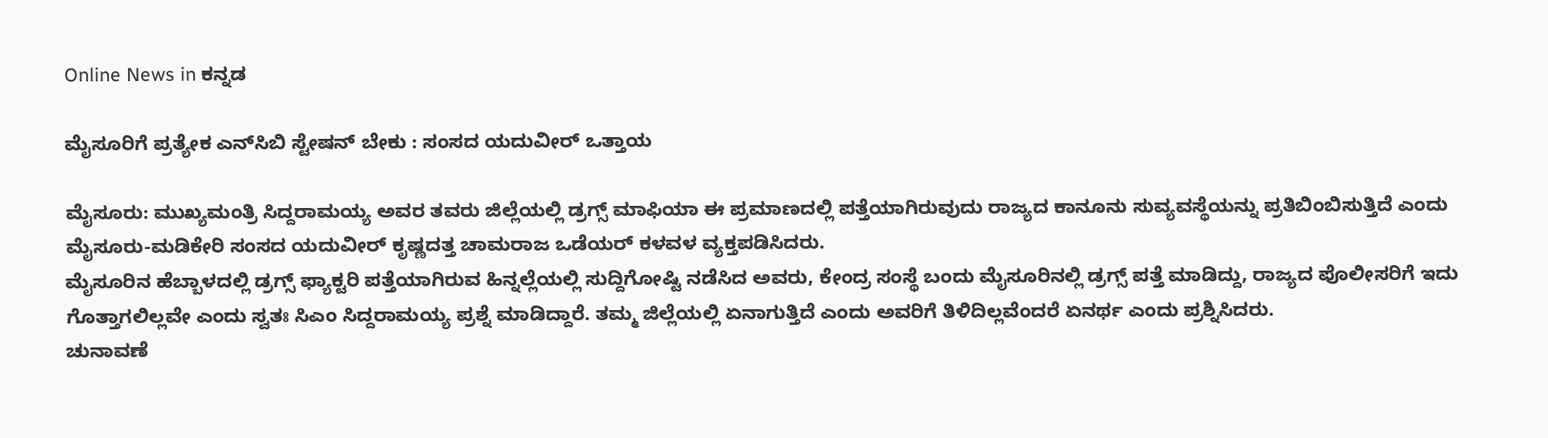Online News in ಕನ್ನಡ

ಮೈಸೂರಿಗೆ ಪ್ರತ್ಯೇಕ ಎನ್‌ಸಿಬಿ ಸ್ಟೇಷನ್‌ ಬೇಕು : ಸಂಸದ ಯದುವೀರ್‌ ಒತ್ತಾಯ

ಮೈಸೂರು: ಮುಖ್ಯಮಂತ್ರಿ ಸಿದ್ದರಾಮಯ್ಯ ಅವರ ತವರು ಜಿಲ್ಲೆಯಲ್ಲಿ ಡ್ರಗ್ಸ್‌ ಮಾಫಿಯಾ ಈ ಪ್ರಮಾಣದಲ್ಲಿ ಪತ್ತೆಯಾಗಿರುವುದು ರಾಜ್ಯದ ಕಾನೂನು ಸುವ್ಯವಸ್ಥೆಯನ್ನು ಪ್ರತಿಬಿಂಬಿಸುತ್ತಿದೆ ಎಂದು ಮೈಸೂರು-ಮಡಿಕೇರಿ ಸಂಸದ ಯದುವೀರ್‌ ಕೃಷ್ಣದತ್ತ ಚಾಮರಾಜ ಒಡೆಯರ್‌ ಕಳವಳ ವ್ಯಕ್ತಪಡಿಸಿದರು.
ಮೈಸೂರಿನ ಹೆಬ್ಬಾಳದಲ್ಲಿ ಡ್ರಗ್ಸ್‌ ಫ್ಯಾಕ್ಟರಿ ಪತ್ತೆಯಾಗಿರುವ ಹಿನ್ನಲ್ಲೆಯಲ್ಲಿ ಸುದ್ದಿಗೋಷ್ಟಿ ನಡೆಸಿದ ಅವರು, ಕೇಂದ್ರ ಸಂಸ್ಥೆ ಬಂದು ಮೈಸೂರಿನಲ್ಲಿ ಡ್ರಗ್ಸ್‌ ಪತ್ತೆ ಮಾಡಿದ್ದು, ರಾಜ್ಯದ ಪೊಲೀಸರಿಗೆ ಇದು ಗೊತ್ತಾಗಲಿಲ್ಲವೇ ಎಂದು ಸ್ವತಃ ಸಿಎಂ ಸಿದ್ದರಾಮಯ್ಯ ಪ್ರಶ್ನೆ ಮಾಡಿದ್ದಾರೆ. ತಮ್ಮ ಜಿಲ್ಲೆಯಲ್ಲಿ ಏನಾಗುತ್ತಿದೆ ಎಂದು ಅವರಿಗೆ ತಿಳಿದಿಲ್ಲವೆಂದರೆ ಏನರ್ಥ ಎಂದು ಪ್ರಶ್ನಿಸಿದರು.
ಚುನಾವಣೆ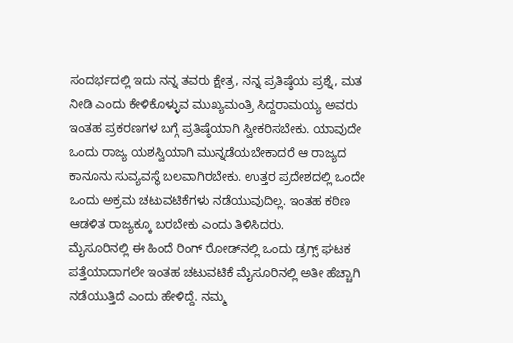ಸಂದರ್ಭದಲ್ಲಿ ಇದು ನನ್ನ ತವರು ಕ್ಷೇತ್ರ, ನನ್ನ ಪ್ರತಿಷ್ಠೆಯ ಪ್ರಶ್ನೆ, ಮತ ನೀಡಿ ಎಂದು ಕೇಳಿಕೊಳ್ಳುವ ಮುಖ್ಯಮಂತ್ರಿ ಸಿದ್ದರಾಮಯ್ಯ ಅವರು ಇಂತಹ ಪ್ರಕರಣಗಳ ಬಗ್ಗೆ ಪ್ರತಿಷ್ಠೆಯಾಗಿ ಸ್ವೀಕರಿಸಬೇಕು. ಯಾವುದೇ ಒಂದು ರಾಜ್ಯ ಯಶಸ್ವಿಯಾಗಿ ಮುನ್ನಡೆಯಬೇಕಾದರೆ ಆ ರಾಜ್ಯದ ಕಾನೂನು ಸುವ್ಯವಸ್ಥೆ ಬಲವಾಗಿರಬೇಕು. ಉತ್ತರ ಪ್ರದೇಶದಲ್ಲಿ ಒಂದೇ ಒಂದು ಅಕ್ರಮ ಚಟುವಟಿಕೆಗಳು ನಡೆಯುವುದಿಲ್ಲ. ಇಂತಹ ಕಠಿಣ ಆಡಳಿತ ರಾಜ್ಯಕ್ಕೂ ಬರಬೇಕು ಎಂದು ತಿಳಿಸಿದರು.
ಮೈಸೂರಿನಲ್ಲಿ ಈ ಹಿಂದೆ ರಿಂಗ್‌ ರೋಡ್‌ನಲ್ಲಿ ಒಂದು ಡ್ರಗ್ಸ್‌ ಘಟಕ ಪತ್ತೆಯಾದಾಗಲೇ ಇಂತಹ ಚಟುವಟಿಕೆ ಮೈಸೂರಿನಲ್ಲಿ ಅತೀ ಹೆಚ್ಚಾಗಿ ನಡೆಯುತ್ತಿದೆ ಎಂದು ಹೇಳಿದ್ದೆ. ನಮ್ಮ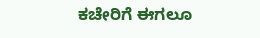ಕಚೇರಿಗೆ ಈಗಲೂ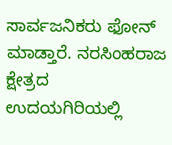ಸಾರ್ವಜನಿಕರು ಫೋನ್‌ ಮಾಡ್ತಾರೆ. ನರಸಿಂಹರಾಜ ಕ್ಷೇತ್ರದ ಉದಯಗಿರಿಯಲ್ಲಿ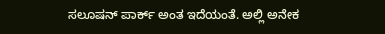ಸಲೂಷನ್‌ ಪಾರ್ಕ್‌ ಅಂತ ಇದೆಯಂತೆ. ಅಲ್ಲಿ ಅನೇಕ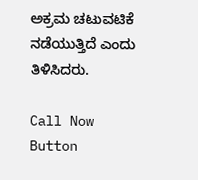ಅಕ್ರಮ ಚಟುವಟಿಕೆ ನಡೆಯುತ್ತಿದೆ ಎಂದು ತಿಳಿಸಿದರು.

Call Now Button